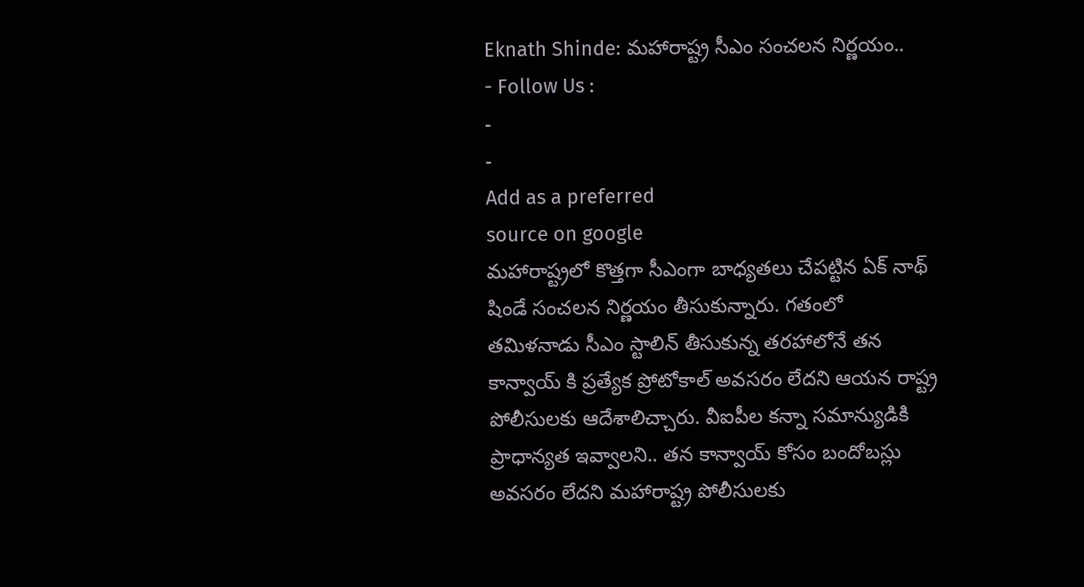Eknath Shinde: మహారాష్ట్ర సీఎం సంచలన నిర్ణయం..
- Follow Us :
-
-
Add as a preferred
source on google
మహారాష్ట్రలో కొత్తగా సీఎంగా బాధ్యతలు చేపట్టిన ఏక్ నాథ్ షిండే సంచలన నిర్ణయం తీసుకున్నారు. గతంలో తమిళనాడు సీఎం స్టాలిన్ తీసుకున్న తరహాలోనే తన కాన్వాయ్ కి ప్రత్యేక ప్రోటోకాల్ అవసరం లేదని ఆయన రాష్ట్ర పోలీసులకు ఆదేశాలిచ్చారు. వీఐపీల కన్నా సమాన్యుడికి ప్రాధాన్యత ఇవ్వాలని.. తన కాన్వాయ్ కోసం బందోబస్లు అవసరం లేదని మహారాష్ట్ర పోలీసులకు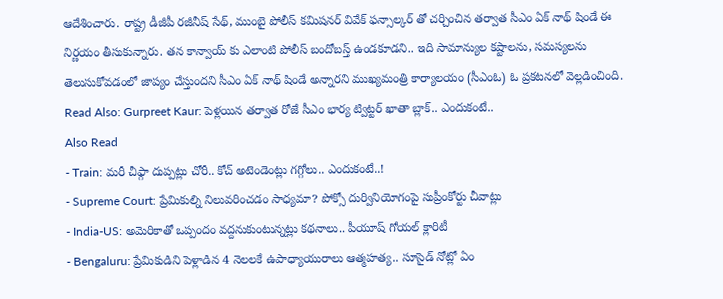ఆదేశించారు. రాష్ట్ర డీజీపీ రజీనీష్ సేథ్, ముంబై పోలీస్ కమిషనర్ వివేక్ ఫన్సాల్కర్ తో చర్చించిన తర్వాత సీఎం ఏక్ నాథ్ షిండే ఈ నిర్ణయం తీసుకున్నారు. తన కాన్వాయ్ కు ఎలాంటి పోలీస్ బందోబస్త్ ఉండకూడని.. ఇది సామాన్యుల కష్టాలను, సమస్యలను తెలుసుకోవడంలో జాప్యం చేస్తుందని సీఎం ఏక్ నాథ్ షిండే అన్నారని ముఖ్యమంత్రి కార్యాలయం (సీఎంఓ) ఓ ప్రకటనలో వెల్లడించింది.
Read Also: Gurpreet Kaur: పెళ్లయిన తర్వాత రోజే సీఎం భార్య ట్విట్టర్ ఖాతా బ్లాక్.. ఎందుకంటే..
Also Read
- Train: మరీ చీఫ్గా దుప్పట్లు చోరీ.. కోచ్ అటెండెంట్లు గగ్గోలు.. ఎందుకంటే..!
- Supreme Court: ప్రేమికుల్ని నిలువరించడం సాధ్యమా? పోక్సో దుర్వినియోగంపై సుప్రీంకోర్టు చీవాట్లు
- India-US: అమెరికాతో ఒప్పందం వద్దనుకుంటున్నట్లు కథనాలు.. పీయూష్ గోయల్ క్లారిటీ
- Bengaluru: ప్రేమికుడిని పెళ్లాడిన 4 నెలలకే ఉపాధ్యాయురాలు ఆత్మహత్య.. సూసైడ్ నోట్లో ఏం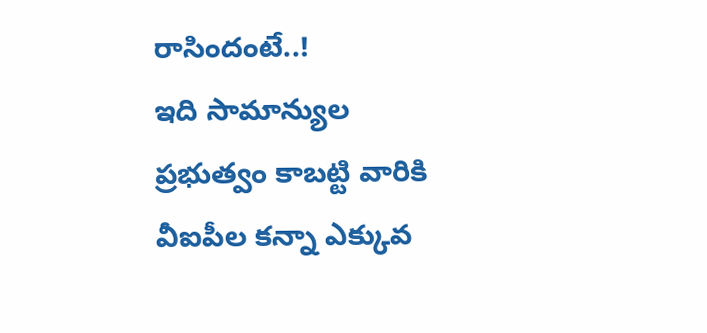రాసిందంటే..!
ఇది సామాన్యుల ప్రభుత్వం కాబట్టి వారికి వీఐపీల కన్నా ఎక్కువ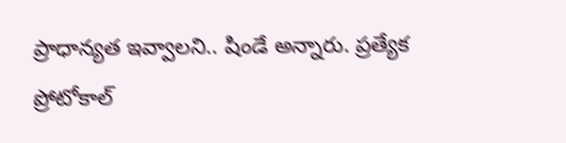ప్రాధాన్యత ఇవ్వాలని.. షిండే అన్నారు. ప్రత్యేక ప్రోటోకాల్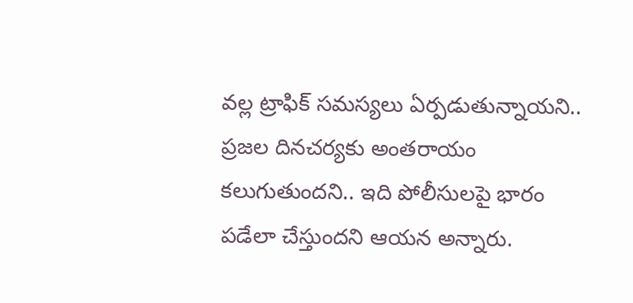వల్ల ట్రాఫిక్ సమస్యలు ఏర్పడుతున్నాయని.. ప్రజల దినచర్యకు అంతరాయం కలుగుతుందని.. ఇది పోలీసులపై భారం పడేలా చేస్తుందని ఆయన అన్నారు.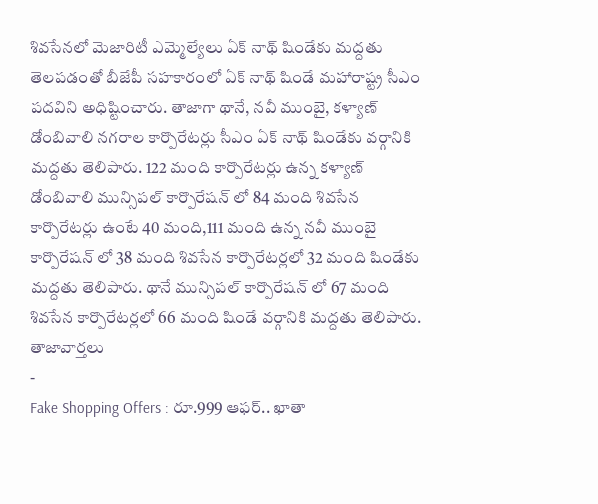శివసేనలో మెజారిటీ ఎమ్మెల్యేలు ఏక్ నాథ్ షిండేకు మద్దతు తెలపడంతో బీజేపీ సహకారంలో ఏక్ నాథ్ షిండే మహారాష్ట్ర సీఎం పదవిని అధిష్టించారు. తాజాగా థానే, నవీ ముంబై, కళ్యాణ్ డోంబివాలి నగరాల కార్పొరేటర్లు సీఎం ఏక్ నాథ్ షిండేకు వర్గానికి మద్దతు తెలిపారు. 122 మంది కార్పొరేటర్లు ఉన్న కళ్యాణ్ డోంబివాలి మున్సిపల్ కార్పొరేషన్ లో 84 మంది శివసేన కార్పొరేటర్లు ఉంటే 40 మంది,111 మంది ఉన్న నవీ ముంబై కార్పొరేషన్ లో 38 మంది శివసేన కార్పొరేటర్లలో 32 మంది షిండేకు మద్దతు తెలిపారు. థానే మున్సిపల్ కార్పొరేషన్ లో 67 మంది శివసేన కార్పొరేటర్లలో 66 మంది షిండే వర్గానికి మద్దతు తెలిపారు.
తాజావార్తలు
-
Fake Shopping Offers : రూ.999 ఆఫర్.. ఖాతా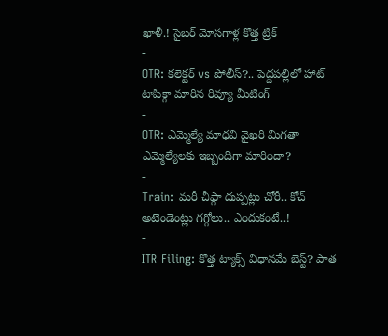ఖాళీ.! సైబర్ మోసగాళ్ల కొత్త ట్రిక్
-
OTR: కలెక్టర్ vs పోలీస్?.. పెద్దపల్లిలో హాట్ టాపిక్గా మారిన రివ్యూ మీటింగ్
-
OTR: ఎమ్మెల్యే మాధవి వైఖరి మిగతా ఎమ్మెల్యేలకు ఇబ్బందిగా మారిందా?
-
Train: మరీ చీఫ్గా దుప్పట్లు చోరీ.. కోచ్ అటెండెంట్లు గగ్గోలు.. ఎందుకంటే..!
-
ITR Filing: కొత్త ట్యాక్స్ విధానమే బెస్ట్? పాత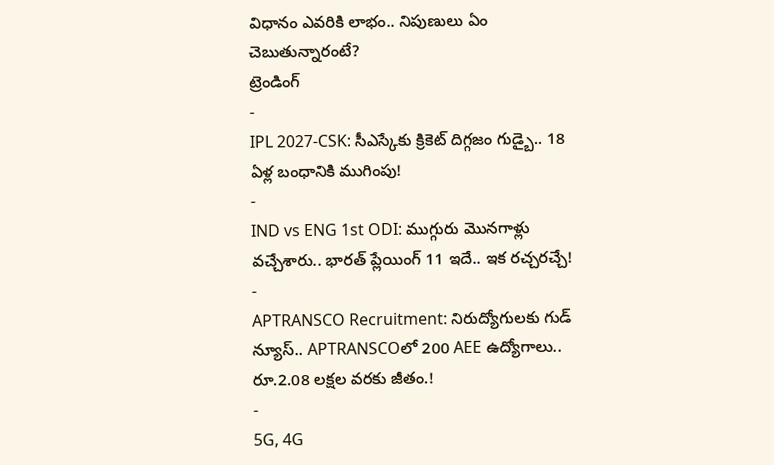విధానం ఎవరికి లాభం.. నిపుణులు ఏం చెబుతున్నారంటే?
ట్రెండింగ్
-
IPL 2027-CSK: సీఎస్కేకు క్రికెట్ దిగ్గజం గుడ్బై.. 18 ఏళ్ల బంధానికి ముగింపు!
-
IND vs ENG 1st ODI: ముగ్గురు మొనగాళ్లు వచ్చేశారు.. భారత్ ప్లేయింగ్ 11 ఇదే.. ఇక రచ్చరచ్చే!
-
APTRANSCO Recruitment: నిరుద్యోగులకు గుడ్ న్యూస్.. APTRANSCOలో 200 AEE ఉద్యోగాలు.. రూ.2.08 లక్షల వరకు జీతం.!
-
5G, 4G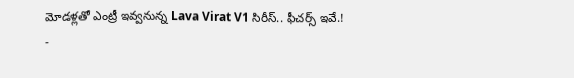మోడళ్లతో ఎంట్రీ ఇవ్వనున్న Lava Virat V1 సిరీస్.. ఫీచర్స్ ఇవే.!
-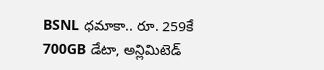BSNL ధమాకా.. రూ. 259కే 700GB డేటా, అన్లిమిటెడ్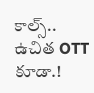కాల్స్.. ఉచిత OTT కూడా.!